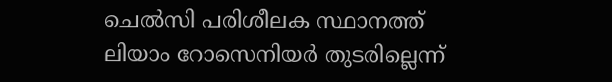ചെൽസി പരിശീലക സ്ഥാനത്ത് ലിയാം റോസെനിയർ തുടരില്ലെന്ന്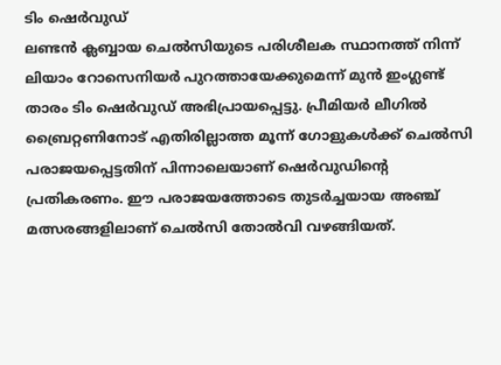ടിം ഷെർവുഡ്
ലണ്ടൻ ക്ലബ്ബായ ചെൽസിയുടെ പരിശീലക സ്ഥാനത്ത് നിന്ന് ലിയാം റോസെനിയർ പുറത്തായേക്കുമെന്ന് മുൻ ഇംഗ്ലണ്ട് താരം ടിം ഷെർവുഡ് അഭിപ്രായപ്പെട്ടു. പ്രീമിയർ ലീഗിൽ ബ്രൈറ്റണിനോട് എതിരില്ലാത്ത മൂന്ന് ഗോളുകൾക്ക് ചെൽസി പരാജയപ്പെട്ടതിന് പിന്നാലെയാണ് ഷെർവുഡിന്റെ പ്രതികരണം. ഈ പരാജയത്തോടെ തുടർച്ചയായ അഞ്ച് മത്സരങ്ങളിലാണ് ചെൽസി തോൽവി വഴങ്ങിയത്.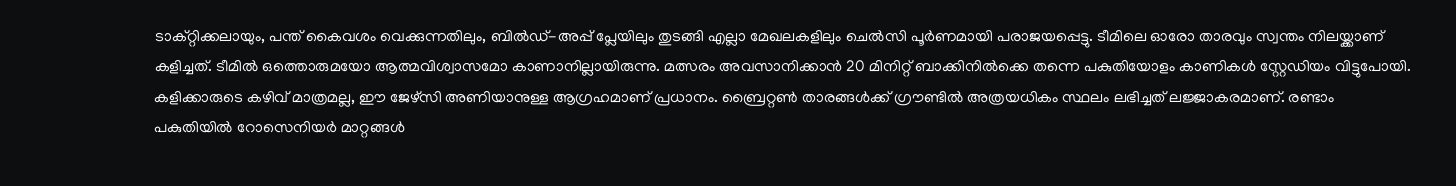ടാക്റ്റിക്കലായും, പന്ത് കൈവശം വെക്കുന്നതിലും, ബിൽഡ്-അപ്പ് പ്ലേയിലും തുടങ്ങി എല്ലാ മേഖലകളിലും ചെൽസി പൂർണമായി പരാജയപ്പെട്ടു. ടീമിലെ ഓരോ താരവും സ്വന്തം നിലയ്ക്കാണ് കളിച്ചത്. ടീമിൽ ഒത്തൊരുമയോ ആത്മവിശ്വാസമോ കാണാനില്ലായിരുന്നു. മത്സരം അവസാനിക്കാൻ 20 മിനിറ്റ് ബാക്കിനിൽക്കെ തന്നെ പകുതിയോളം കാണികൾ സ്റ്റേഡിയം വിട്ടുപോയി.
കളിക്കാരുടെ കഴിവ് മാത്രമല്ല, ഈ ജേഴ്സി അണിയാനുള്ള ആഗ്രഹമാണ് പ്രധാനം. ബ്രൈറ്റൺ താരങ്ങൾക്ക് ഗ്രൗണ്ടിൽ അത്രയധികം സ്ഥലം ലഭിച്ചത് ലജ്ജാകരമാണ്. രണ്ടാം പകുതിയിൽ റോസെനിയർ മാറ്റങ്ങൾ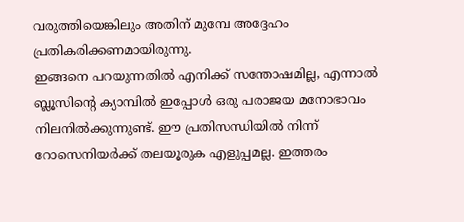വരുത്തിയെങ്കിലും അതിന് മുമ്പേ അദ്ദേഹം പ്രതികരിക്കണമായിരുന്നു.
ഇങ്ങനെ പറയുന്നതിൽ എനിക്ക് സന്തോഷമില്ല, എന്നാൽ ബ്ലൂസിന്റെ ക്യാമ്പിൽ ഇപ്പോൾ ഒരു പരാജയ മനോഭാവം നിലനിൽക്കുന്നുണ്ട്. ഈ പ്രതിസന്ധിയിൽ നിന്ന് റോസെനിയർക്ക് തലയൂരുക എളുപ്പമല്ല. ഇത്തരം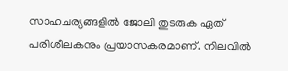സാഹചര്യങ്ങളിൽ ജോലി തുടരുക ഏത് പരിശീലകനും പ്രയാസകരമാണ്. നിലവിൽ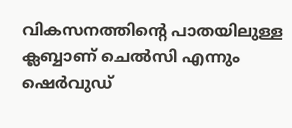വികസനത്തിന്റെ പാതയിലുള്ള ക്ലബ്ബാണ് ചെൽസി എന്നും ഷെർവുഡ്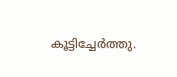കൂട്ടിച്ചേർത്തു.